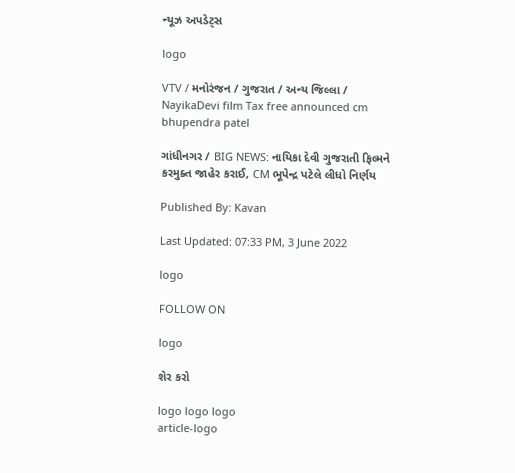ન્યૂઝ અપડેટ્સ

logo

VTV / મનોરંજન / ગુજરાત / અન્ય જિલ્લા / NayikaDevi film Tax free announced cm bhupendra patel

ગાંધીનગર / BIG NEWS: નાયિકા દેવી ગુજરાતી ફિલ્મને કરમુક્ત જાહેર કરાઈ, CM ભૂપેન્દ્ર પટેલે લીધો નિર્ણય

Published By: Kavan

Last Updated: 07:33 PM, 3 June 2022

logo

FOLLOW ON

logo

શેર કરો

logo logo logo
article-logo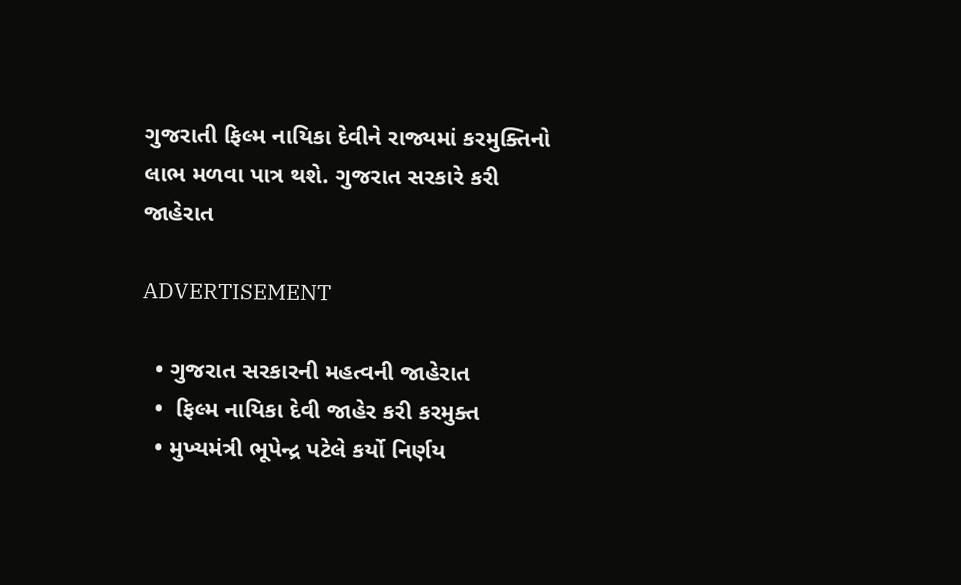ગુજરાતી ફિલ્મ નાયિકા દેવીને રાજ્યમાં કરમુક્તિનો લાભ મળવા પાત્ર થશે. ગુજરાત સરકારે કરી જાહેરાત

ADVERTISEMENT

  • ગુજરાત સરકારની મહત્વની જાહેરાત
  •  ફિલ્મ નાયિકા દેવી જાહેર કરી કરમુક્ત
  • મુખ્યમંત્રી ભૂપેન્દ્ર પટેલે કર્યો નિર્ણય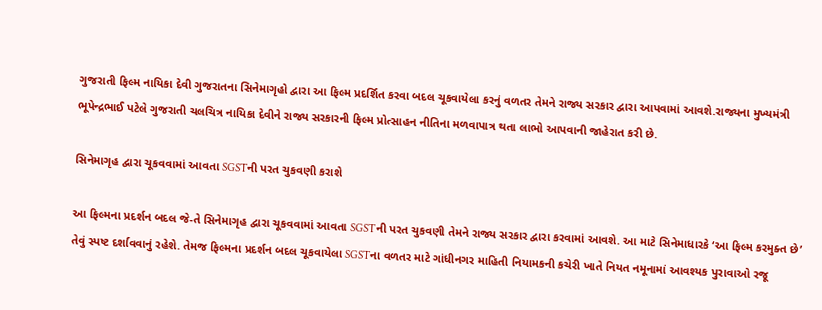ગુજરાતી ફિલ્મ નાયિકા દેવી ગુજરાતના સિનેમાગૃહો દ્વારા આ ફિલ્મ પ્રદર્શિત કરવા બદલ ચૂકવાયેલા કરનું વળતર તેમને રાજ્ય સરકાર દ્વારા આપવામાં આવશે.રાજ્યના મુખ્યમંત્રી ભૂપેન્દ્રભાઈ પટેલે ગુજરાતી ચલચિત્ર નાયિકા દેવીને રાજ્ય સરકારની ફિલ્મ પ્રોત્સાહન નીતિના મળવાપાત્ર થતા લાભો આપવાની જાહેરાત કરી છે.

સિનેમાગૃહ દ્વારા ચૂકવવામાં આવતા SGSTની પરત ચુકવણી કરાશે

આ ફિલ્મના પ્રદર્શન બદલ જે-તે સિનેમાગૃહ દ્વારા ચૂકવવામાં આવતા SGSTની પરત ચુકવણી તેમને રાજ્ય સરકાર દ્વારા કરવામાં આવશે. આ માટે સિનેમાધારકે ‘આ ફિલ્મ કરમુક્ત છે’ તેવું સ્પષ્ટ દર્શાવવાનું રહેશે. તેમજ ફિલ્મના પ્રદર્શન બદલ ચૂકવાયેલા SGSTના વળતર માટે ગાંધીનગર માહિતી નિયામકની કચેરી ખાતે નિયત નમૂનામાં આવશ્યક પુરાવાઓ રજૂ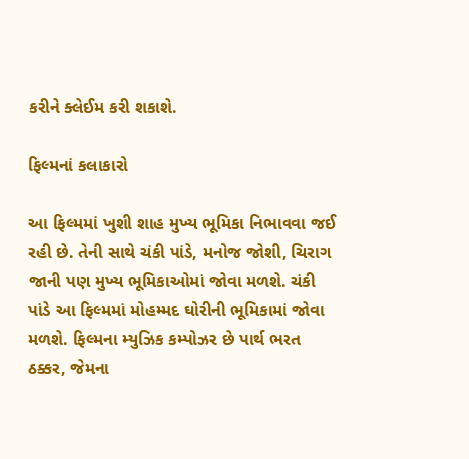કરીને ક્લેઈમ કરી શકાશે.

ફિલ્મનાં કલાકારો

આ ફિલ્મમાં ખુશી શાહ મુખ્ય ભૂમિકા નિભાવવા જઈ રહી છે. તેની સાથે ચંકી પાંડે, મનોજ જોશી, ચિરાગ જાની પણ મુખ્ય ભૂમિકાઓમાં જોવા મળશે. ચંકી પાંડે આ ફિલ્મમાં મોહમ્મદ ઘોરીની ભૂમિકામાં જોવા મળશે. ફિલ્મના મ્યુઝિક કમ્પોઝર છે પાર્થ ભરત ઠક્કર, જેમના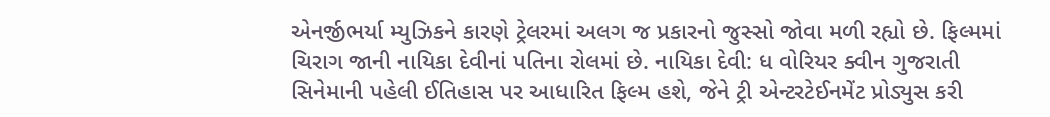એનર્જીભર્યા મ્યુઝિકને કારણે ટ્રેલરમાં અલગ જ પ્રકારનો જુસ્સો જોવા મળી રહ્યો છે. ફિલ્મમાં ચિરાગ જાની નાયિકા દેવીનાં પતિના રોલમાં છે. નાયિકા દેવી: ધ વોરિયર ક્વીન ગુજરાતી સિનેમાની પહેલી ઈતિહાસ પર આધારિત ફિલ્મ હશે, જેને ટ્રી એન્ટરટેઈનમેંટ પ્રોડ્યુસ કરી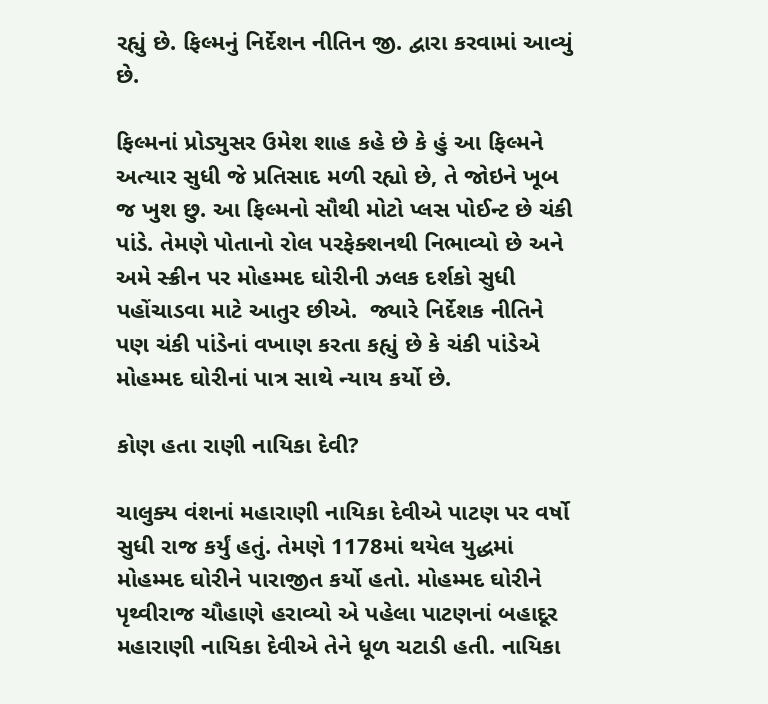રહ્યું છે. ફિલ્મનું નિર્દેશન નીતિન જી. દ્વારા કરવામાં આવ્યું છે.

ફિલ્મનાં પ્રોડ્યુસર ઉમેશ શાહ કહે છે કે હું આ ફિલ્મને અત્યાર સુધી જે પ્રતિસાદ મળી રહ્યો છે, તે જોઇને ખૂબ જ ખુશ છુ. આ ફિલ્મનો સૌથી મોટો પ્લસ પોઈન્ટ છે ચંકી પાંડે. તેમણે પોતાનો રોલ પરફેક્શનથી નિભાવ્યો છે અને અમે સ્ક્રીન પર મોહમ્મદ ઘોરીની ઝલક દર્શકો સુધી પહોંચાડવા માટે આતુર છીએ.  જ્યારે નિર્દેશક નીતિને પણ ચંકી પાંડેનાં વખાણ કરતા કહ્યું છે કે ચંકી પાંડેએ મોહમ્મદ ઘોરીનાં પાત્ર સાથે ન્યાય કર્યો છે.

કોણ હતા રાણી નાયિકા દેવી?

ચાલુક્ય વંશનાં મહારાણી નાયિકા દેવીએ પાટણ પર વર્ષો સુધી રાજ કર્યું હતું. તેમણે 1178માં થયેલ યુદ્ધમાં મોહમ્મદ ઘોરીને પારાજીત કર્યો હતો. મોહમ્મદ ઘોરીને પૃથ્વીરાજ ચૌહાણે હરાવ્યો એ પહેલા પાટણનાં બહાદૂર મહારાણી નાયિકા દેવીએ તેને ધૂળ ચટાડી હતી. નાયિકા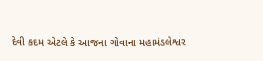દેવી કદમ એટલે કે આજના ગોવાના મહામંડલેશ્વર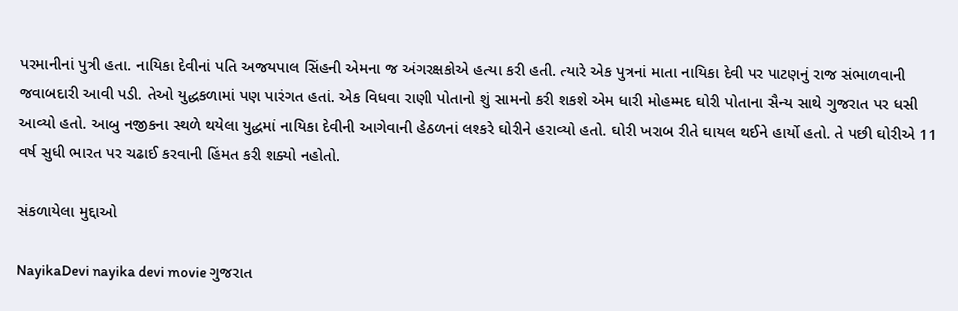પરમાનીનાં પુત્રી હતા. નાયિકા દેવીનાં પતિ અજયપાલ સિંહની એમના જ અંગરક્ષકોએ હત્યા કરી હતી. ત્યારે એક પુત્રનાં માતા નાયિકા દેવી પર પાટણનું રાજ સંભાળવાની જવાબદારી આવી પડી. તેઓ યુદ્ધકળામાં પણ પારંગત હતાં. એક વિધવા રાણી પોતાનો શું સામનો કરી શકશે એમ ધારી મોહમ્મદ ઘોરી પોતાના સૈન્ય સાથે ગુજરાત પર ધસી આવ્યો હતો. આબુ નજીકના સ્થળે થયેલા યુદ્ધમાં નાયિકા દેવીની આગેવાની હેઠળનાં લશ્કરે ઘોરીને હરાવ્યો હતો. ઘોરી ખરાબ રીતે ઘાયલ થઈને હાર્યો હતો. તે પછી ઘોરીએ 11 વર્ષ સુધી ભારત પર ચઢાઈ કરવાની હિંમત કરી શક્યો નહોતો.

સંકળાયેલા મુદ્દાઓ

NayikaDevi nayika devi movie ગુજરાત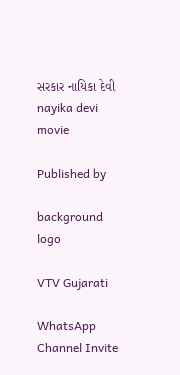સરકાર નાયિકા દેવી nayika devi movie

Published by

background
logo

VTV Gujarati

WhatsApp Channel Invite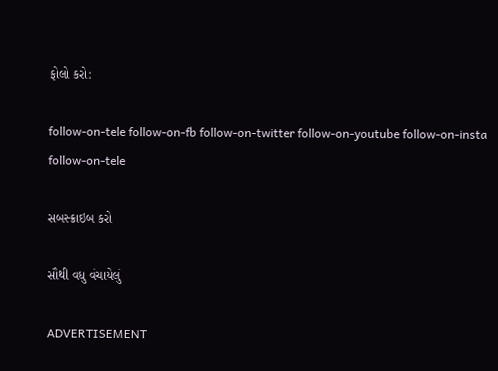ફોલો કરો:

follow-on-tele follow-on-fb follow-on-twitter follow-on-youtube follow-on-insta follow-on-tele

સબસ્ક્રાઇબ કરો

સૌથી વધુ વંચાયેલું

ADVERTISEMENT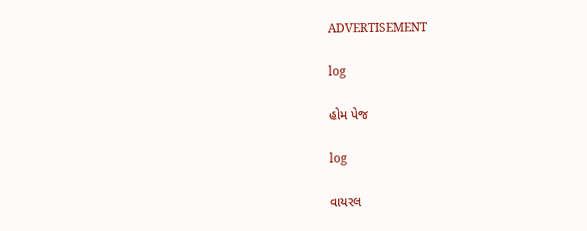ADVERTISEMENT

log

હોમ પેજ

log

વાયરલ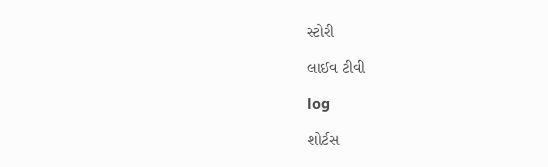સ્ટોરી

લાઈવ ટીવી

log

શોર્ટસ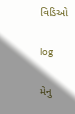વિડિઓ

log

મેનુ